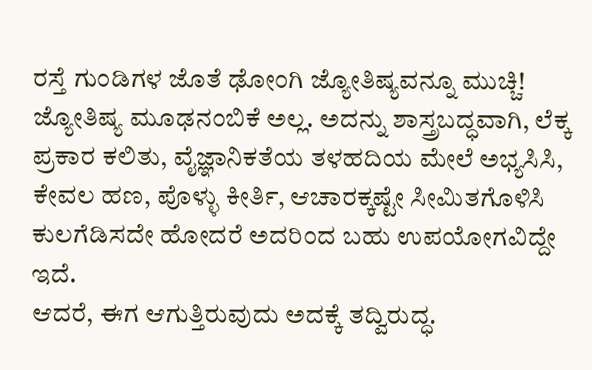ರಸ್ತೆ ಗುಂಡಿಗಳ ಜೊತೆ ಢೋಂಗಿ ಜ್ಯೋತಿಷ್ಯವನ್ನೂ ಮುಚ್ಚಿ!
ಜ್ಯೋತಿಷ್ಯ ಮೂಢನಂಬಿಕೆ ಅಲ್ಲ. ಅದನ್ನು ಶಾಸ್ತ್ರಬದ್ಧವಾಗಿ, ಲೆಕ್ಕ ಪ್ರಕಾರ ಕಲಿತು, ವೈಜ್ಞಾನಿಕತೆಯ ತಳಹದಿಯ ಮೇಲೆ ಅಭ್ಯಸಿಸಿ, ಕೇವಲ ಹಣ, ಪೊಳ್ಳು ಕೀರ್ತಿ, ಆಚಾರಕ್ಕಷ್ಟೇ ಸೀಮಿತಗೊಳಿಸಿ ಕುಲಗೆಡಿಸದೇ ಹೋದರೆ ಅದರಿಂದ ಬಹು ಉಪಯೋಗವಿದ್ದೇ ಇದೆ.
ಆದರೆ, ಈಗ ಆಗುತ್ತಿರುವುದು ಅದಕ್ಕೆ ತದ್ವಿರುದ್ಧ.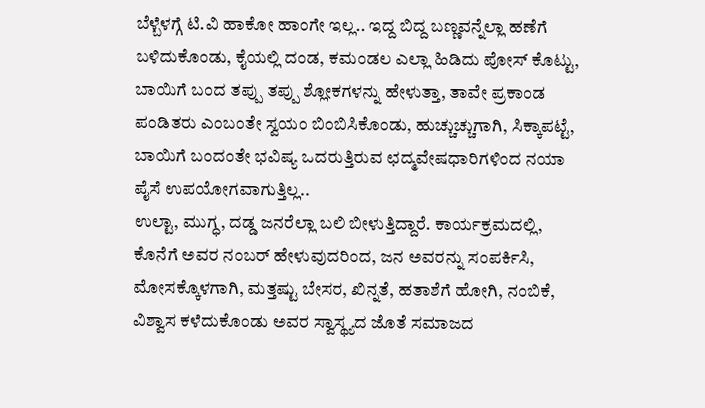ಬೆಳ್ಬೆಳಗ್ಗೆ ಟಿ.ವಿ ಹಾಕೋ ಹಾಂಗೇ ಇಲ್ಲ.. ಇದ್ದ ಬಿದ್ದ ಬಣ್ಣವನ್ನೆಲ್ಲಾ ಹಣೆಗೆ ಬಳಿದುಕೊಂಡು, ಕೈಯಲ್ಲಿ ದಂಡ, ಕಮಂಡಲ ಎಲ್ಲಾ ಹಿಡಿದು ಪೋಸ್ ಕೊಟ್ಟು, ಬಾಯಿಗೆ ಬಂದ ತಪ್ಪು ತಪ್ಪು ಶ್ಲೋಕಗಳನ್ನು ಹೇಳುತ್ತಾ, ತಾವೇ ಪ್ರಕಾಂಡ ಪಂಡಿತರು ಎಂಬಂತೇ ಸ್ವಯಂ ಬಿಂಬಿಸಿಕೊಂಡು, ಹುಚ್ಚುಚ್ಚುಗಾಗಿ, ಸಿಕ್ಕಾಪಟ್ಟೆ, ಬಾಯಿಗೆ ಬಂದಂತೇ ಭವಿಷ್ಯ ಒದರುತ್ತಿರುವ ಛದ್ಮವೇಷಧಾರಿಗಳಿಂದ ನಯಾ ಪೈಸೆ ಉಪಯೋಗವಾಗುತ್ತಿಲ್ಲ..
ಉಲ್ಟಾ, ಮುಗ್ಧ, ದಡ್ಡ ಜನರೆಲ್ಲಾ ಬಲಿ ಬೀಳುತ್ತಿದ್ದಾರೆ. ಕಾರ್ಯಕ್ರಮದಲ್ಲಿ, ಕೊನೆಗೆ ಅವರ ನಂಬರ್ ಹೇಳುವುದರಿಂದ, ಜನ ಅವರನ್ನು ಸಂಪರ್ಕಿಸಿ, ಮೋಸಕ್ಕೊಳಗಾಗಿ, ಮತ್ತಷ್ಟು ಬೇಸರ, ಖಿನ್ನತೆ, ಹತಾಶೆಗೆ ಹೋಗಿ, ನಂಬಿಕೆ, ವಿಶ್ವಾಸ ಕಳೆದುಕೊಂಡು ಅವರ ಸ್ವಾಸ್ಥ್ಯದ ಜೊತೆ ಸಮಾಜದ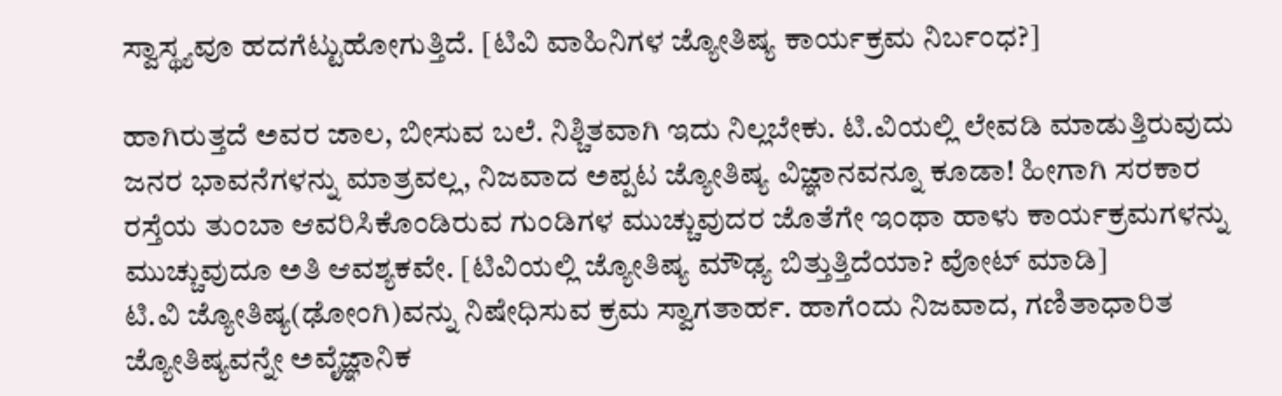ಸ್ವಾಸ್ಥ್ಯವೂ ಹದಗೆಟ್ಟುಹೋಗುತ್ತಿದೆ. [ಟಿವಿ ವಾಹಿನಿಗಳ ಜ್ಯೋತಿಷ್ಯ ಕಾರ್ಯಕ್ರಮ ನಿರ್ಬಂಧ?]

ಹಾಗಿರುತ್ತದೆ ಅವರ ಜಾಲ, ಬೀಸುವ ಬಲೆ. ನಿಶ್ಚಿತವಾಗಿ ಇದು ನಿಲ್ಲಬೇಕು. ಟಿ.ವಿಯಲ್ಲಿ ಲೇವಡಿ ಮಾಡುತ್ತಿರುವುದು ಜನರ ಭಾವನೆಗಳನ್ನು ಮಾತ್ರವಲ್ಲ, ನಿಜವಾದ ಅಪ್ಪಟ ಜ್ಯೋತಿಷ್ಯ ವಿಜ್ಞಾನವನ್ನೂ ಕೂಡಾ! ಹೀಗಾಗಿ ಸರಕಾರ ರಸ್ತೆಯ ತುಂಬಾ ಆವರಿಸಿಕೊಂಡಿರುವ ಗುಂಡಿಗಳ ಮುಚ್ಚುವುದರ ಜೊತೆಗೇ ಇಂಥಾ ಹಾಳು ಕಾರ್ಯಕ್ರಮಗಳನ್ನು ಮುಚ್ಚುವುದೂ ಅತಿ ಆವಶ್ಯಕವೇ. [ಟಿವಿಯಲ್ಲಿ ಜ್ಯೋತಿಷ್ಯ ಮೌಢ್ಯ ಬಿತ್ತುತ್ತಿದೆಯಾ? ವೋಟ್ ಮಾಡಿ]
ಟಿ.ವಿ ಜ್ಯೋತಿಷ್ಯ(ಢೋಂಗಿ)ವನ್ನು ನಿಷೇಧಿಸುವ ಕ್ರಮ ಸ್ವಾಗತಾರ್ಹ. ಹಾಗೆಂದು ನಿಜವಾದ, ಗಣಿತಾಧಾರಿತ ಜ್ಯೋತಿಷ್ಯವನ್ನೇ ಅವೈಜ್ಞಾನಿಕ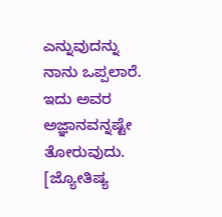ಎನ್ನುವುದನ್ನು ನಾನು ಒಪ್ಪಲಾರೆ. ಇದು ಅವರ ಅಜ್ಞಾನವನ್ನಷ್ಟೇ ತೋರುವುದು. [ಜ್ಯೋತಿಷ್ಯ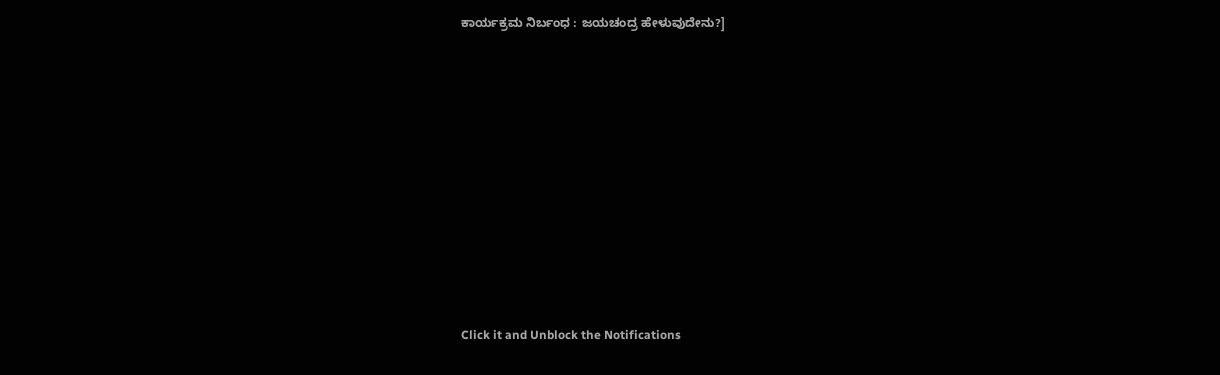ಕಾರ್ಯಕ್ರಮ ನಿರ್ಬಂಧ : ಜಯಚಂದ್ರ ಹೇಳುವುದೇನು?]












Click it and Unblock the Notifications